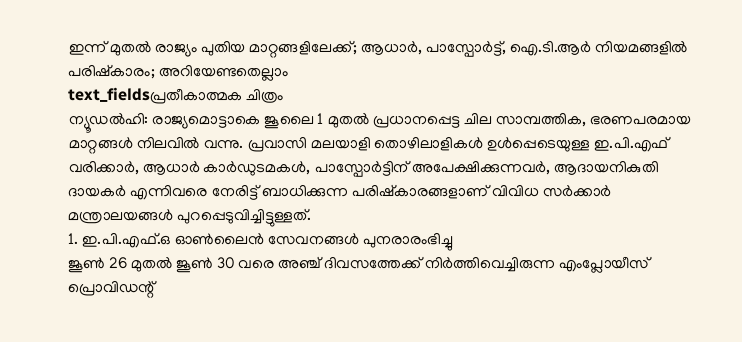ഇന്ന് മുതൽ രാജ്യം പുതിയ മാറ്റങ്ങളിലേക്ക്; ആധാർ, പാസ്പോർട്ട്, ഐ.ടി.ആർ നിയമങ്ങളിൽ പരിഷ്കാരം; അറിയേണ്ടതെല്ലാം
text_fieldsപ്രതീകാത്മക ചിത്രം
ന്യൂഡൽഹി: രാജ്യമൊട്ടാകെ ജൂലൈ 1 മുതൽ പ്രധാനപ്പെട്ട ചില സാമ്പത്തിക, ഭരണപരമായ മാറ്റങ്ങൾ നിലവിൽ വന്നു. പ്രവാസി മലയാളി തൊഴിലാളികൾ ഉൾപ്പെടെയുള്ള ഇ.പി.എഫ് വരിക്കാർ, ആധാർ കാർഡുടമകൾ, പാസ്പോർട്ടിന് അപേക്ഷിക്കുന്നവർ, ആദായനികുതി ദായകർ എന്നിവരെ നേരിട്ട് ബാധിക്കുന്ന പരിഷ്കാരങ്ങളാണ് വിവിധ സർക്കാർ മന്ത്രാലയങ്ങൾ പുറപ്പെടുവിച്ചിട്ടുള്ളത്.
1. ഇ.പി.എഫ്.ഒ ഓൺലൈൻ സേവനങ്ങൾ പുനരാരംഭിച്ചു
ജൂൺ 26 മുതൽ ജൂൺ 30 വരെ അഞ്ച് ദിവസത്തേക്ക് നിർത്തിവെച്ചിരുന്ന എംപ്ലോയീസ് പ്രൊവിഡന്റ്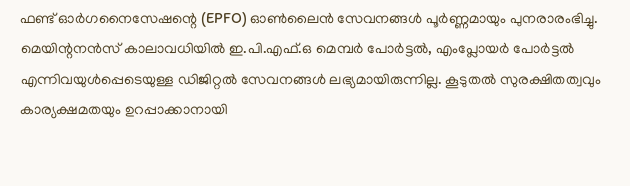ഫണ്ട് ഓർഗനൈസേഷന്റെ (EPFO) ഓൺലൈൻ സേവനങ്ങൾ പൂർണ്ണമായും പുനരാരംഭിച്ചു. മെയിന്റനൻസ് കാലാവധിയിൽ ഇ.പി.എഫ്.ഒ മെമ്പർ പോർട്ടൽ, എംപ്ലോയർ പോർട്ടൽ എന്നിവയുൾപ്പെടെയുള്ള ഡിജിറ്റൽ സേവനങ്ങൾ ലഭ്യമായിരുന്നില്ല. കൂടുതൽ സുരക്ഷിതത്വവും കാര്യക്ഷമതയും ഉറപ്പാക്കാനായി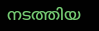നടത്തിയ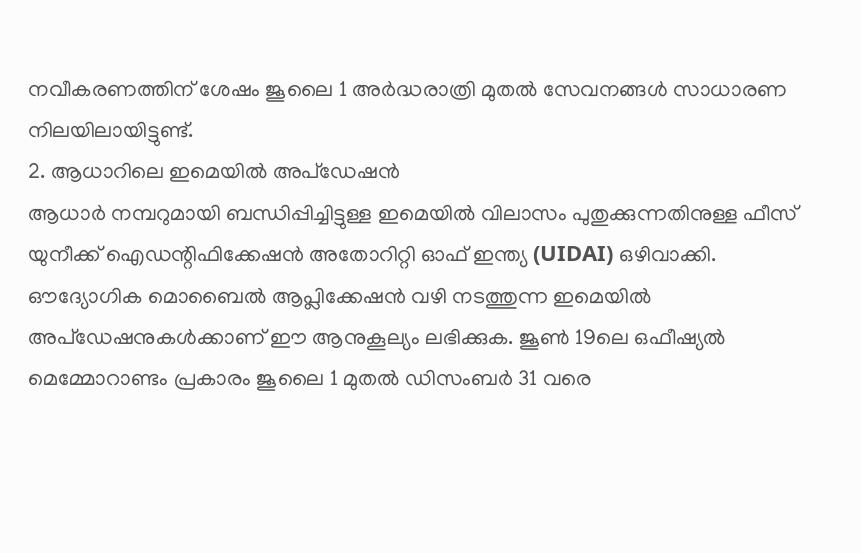നവീകരണത്തിന് ശേഷം ജൂലൈ 1 അർദ്ധരാത്രി മുതൽ സേവനങ്ങൾ സാധാരണ നിലയിലായിട്ടുണ്ട്.
2. ആധാറിലെ ഇമെയിൽ അപ്ഡേഷൻ
ആധാർ നമ്പറുമായി ബന്ധിപ്പിച്ചിട്ടുള്ള ഇമെയിൽ വിലാസം പുതുക്കുന്നതിനുള്ള ഫീസ് യുനീക്ക് ഐഡന്റിഫിക്കേഷൻ അതോറിറ്റി ഓഫ് ഇന്ത്യ (UIDAI) ഒഴിവാക്കി. ഔദ്യോഗിക മൊബൈൽ ആപ്ലിക്കേഷൻ വഴി നടത്തുന്ന ഇമെയിൽ അപ്ഡേഷനുകൾക്കാണ് ഈ ആനുകൂല്യം ലഭിക്കുക. ജൂൺ 19ലെ ഒഫീഷ്യൽ മെമ്മോറാണ്ടം പ്രകാരം ജൂലൈ 1 മുതൽ ഡിസംബർ 31 വരെ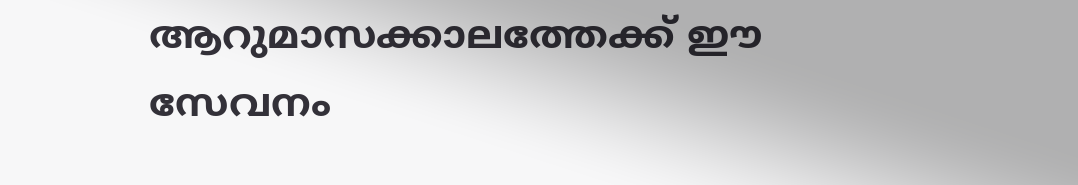ആറുമാസക്കാലത്തേക്ക് ഈ സേവനം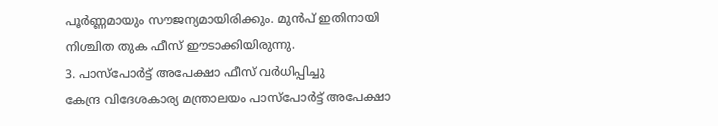പൂർണ്ണമായും സൗജന്യമായിരിക്കും. മുൻപ് ഇതിനായി നിശ്ചിത തുക ഫീസ് ഈടാക്കിയിരുന്നു.
3. പാസ്പോർട്ട് അപേക്ഷാ ഫീസ് വർധിപ്പിച്ചു
കേന്ദ്ര വിദേശകാര്യ മന്ത്രാലയം പാസ്പോർട്ട് അപേക്ഷാ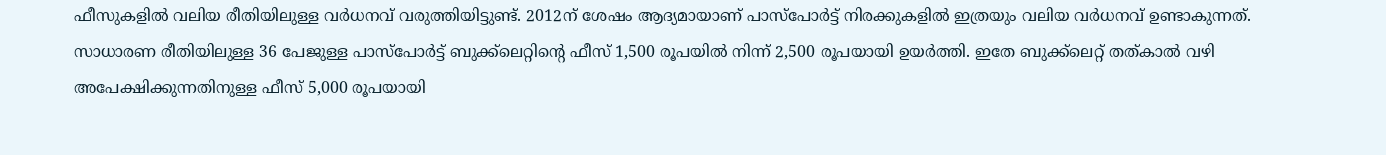ഫീസുകളിൽ വലിയ രീതിയിലുള്ള വർധനവ് വരുത്തിയിട്ടുണ്ട്. 2012ന് ശേഷം ആദ്യമായാണ് പാസ്പോർട്ട് നിരക്കുകളിൽ ഇത്രയും വലിയ വർധനവ് ഉണ്ടാകുന്നത്. സാധാരണ രീതിയിലുള്ള 36 പേജുള്ള പാസ്പോർട്ട് ബുക്ക്ലെറ്റിന്റെ ഫീസ് 1,500 രൂപയിൽ നിന്ന് 2,500 രൂപയായി ഉയർത്തി. ഇതേ ബുക്ക്ലെറ്റ് തത്കാൽ വഴി അപേക്ഷിക്കുന്നതിനുള്ള ഫീസ് 5,000 രൂപയായി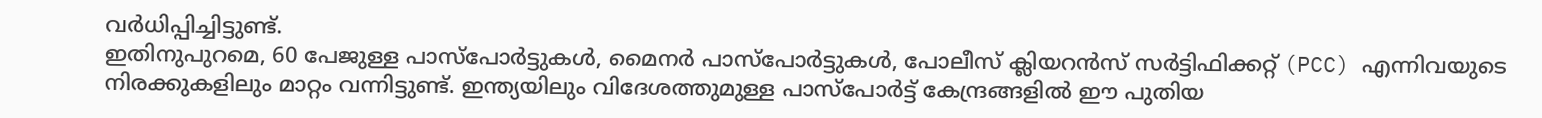വർധിപ്പിച്ചിട്ടുണ്ട്.
ഇതിനുപുറമെ, 60 പേജുള്ള പാസ്പോർട്ടുകൾ, മൈനർ പാസ്പോർട്ടുകൾ, പോലീസ് ക്ലിയറൻസ് സർട്ടിഫിക്കറ്റ് (PCC) എന്നിവയുടെ നിരക്കുകളിലും മാറ്റം വന്നിട്ടുണ്ട്. ഇന്ത്യയിലും വിദേശത്തുമുള്ള പാസ്പോർട്ട് കേന്ദ്രങ്ങളിൽ ഈ പുതിയ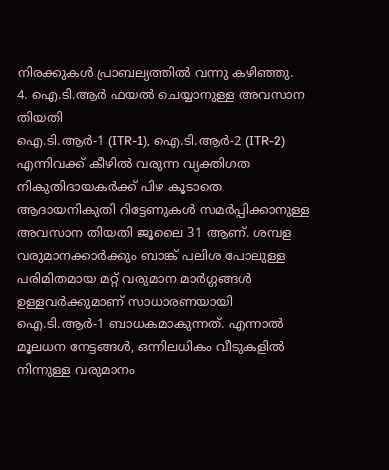നിരക്കുകൾ പ്രാബല്യത്തിൽ വന്നു കഴിഞ്ഞു.
4. ഐ.ടി.ആർ ഫയൽ ചെയ്യാനുള്ള അവസാന തിയതി
ഐ.ടി.ആർ-1 (ITR-1), ഐ.ടി.ആർ-2 (ITR-2) എന്നിവക്ക് കീഴിൽ വരുന്ന വ്യക്തിഗത നികുതിദായകർക്ക് പിഴ കൂടാതെ ആദായനികുതി റിട്ടേണുകൾ സമർപ്പിക്കാനുള്ള അവസാന തിയതി ജൂലൈ 31 ആണ്. ശമ്പള വരുമാനക്കാർക്കും ബാങ്ക് പലിശ പോലുള്ള പരിമിതമായ മറ്റ് വരുമാന മാർഗ്ഗങ്ങൾ ഉള്ളവർക്കുമാണ് സാധാരണയായി ഐ.ടി.ആർ-1 ബാധകമാകുന്നത്. എന്നാൽ മൂലധന നേട്ടങ്ങൾ, ഒന്നിലധികം വീടുകളിൽ നിന്നുള്ള വരുമാനം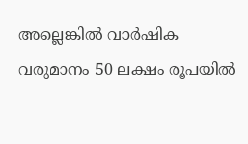അല്ലെങ്കിൽ വാർഷിക വരുമാനം 50 ലക്ഷം രൂപയിൽ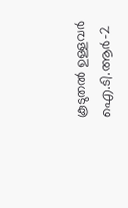കൂടുതൽ ഉള്ളവർ ഐ.ടി.ആർ-2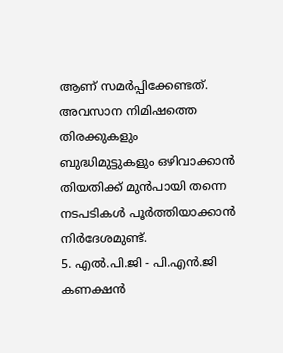ആണ് സമർപ്പിക്കേണ്ടത്. അവസാന നിമിഷത്തെ തിരക്കുകളും ബുദ്ധിമുട്ടുകളും ഒഴിവാക്കാൻ തിയതിക്ക് മുൻപായി തന്നെ നടപടികൾ പൂർത്തിയാക്കാൻ നിർദേശമുണ്ട്.
5. എൽ.പി.ജി - പി.എൻ.ജി കണക്ഷൻ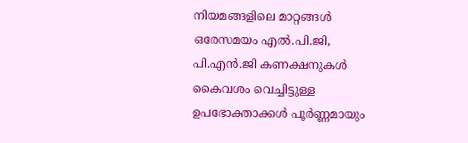നിയമങ്ങളിലെ മാറ്റങ്ങൾ
ഒരേസമയം എൽ.പി.ജി, പി.എൻ.ജി കണക്ഷനുകൾ കൈവശം വെച്ചിട്ടുള്ള ഉപഭോക്താക്കൾ പൂർണ്ണമായും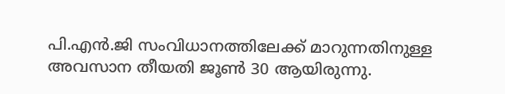പി.എൻ.ജി സംവിധാനത്തിലേക്ക് മാറുന്നതിനുള്ള അവസാന തീയതി ജൂൺ 30 ആയിരുന്നു.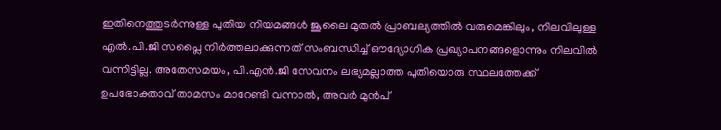ഇതിനെത്തുടർന്നുള്ള പുതിയ നിയമങ്ങൾ ജൂലൈ മുതൽ പ്രാബല്യത്തിൽ വരുമെങ്കിലും, നിലവിലുള്ള എൽ.പി.ജി സപ്ലൈ നിർത്തലാക്കുന്നത് സംബന്ധിച്ച് ഔദ്യോഗിക പ്രഖ്യാപനങ്ങളൊന്നും നിലവിൽ വന്നിട്ടില്ല. അതേസമയം, പി.എൻ.ജി സേവനം ലഭ്യമല്ലാത്ത പുതിയൊരു സ്ഥലത്തേക്ക് ഉപഭോക്താവ് താമസം മാറേണ്ടി വന്നാൽ, അവർ മുൻപ്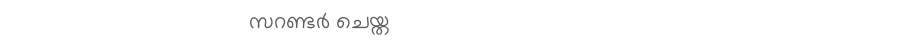സറണ്ടർ ചെയ്ത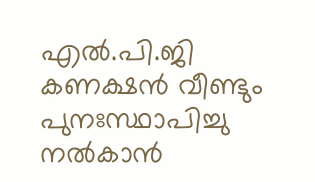എൽ.പി.ജി കണക്ഷൻ വീണ്ടും പുനഃസ്ഥാപിച്ചു നൽകാൻ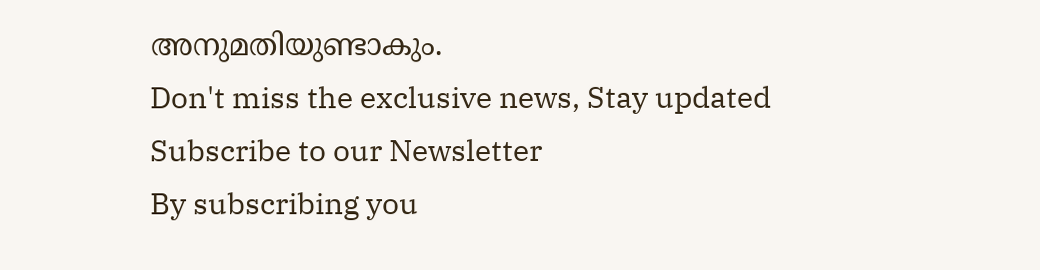അനുമതിയുണ്ടാകും.
Don't miss the exclusive news, Stay updated
Subscribe to our Newsletter
By subscribing you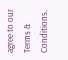agree to our Terms & Conditions.